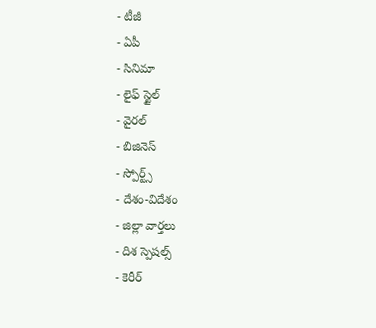- టీజీ
- ఏపీ
- సినిమా
- లైఫ్ స్టైల్
- వైరల్
- బిజినెస్
- స్పోర్ట్స్
- దేశం-విదేశం
- జిల్లా వార్తలు
- దిశ స్పెషల్స్
- కెరీర్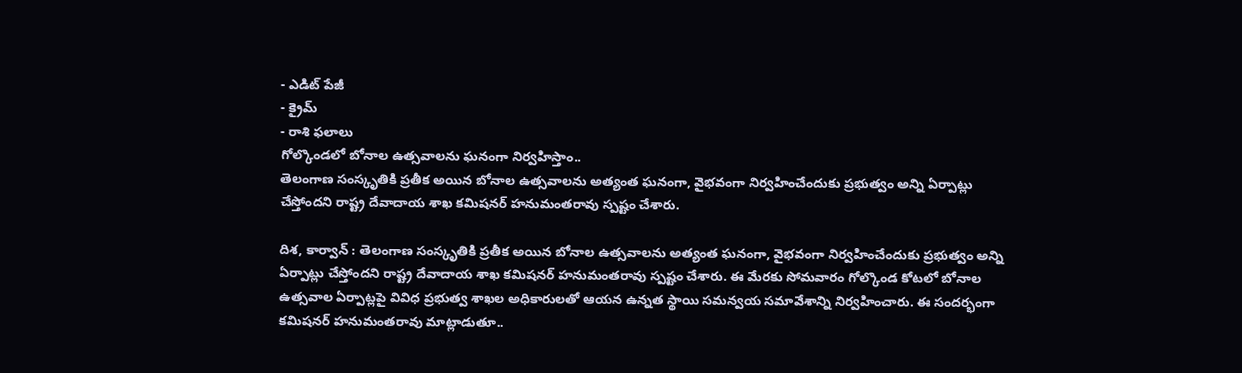- ఎడిట్ పేజీ
- క్రైమ్
- రాశి ఫలాలు
గోల్కొండలో బోనాల ఉత్సవాలను ఘనంగా నిర్వహిస్తాం..
తెలంగాణ సంస్కృతికి ప్రతీక అయిన బోనాల ఉత్సవాలను అత్యంత ఘనంగా, వైభవంగా నిర్వహించేందుకు ప్రభుత్వం అన్ని ఏర్పాట్లు చేస్తోందని రాష్ట్ర దేవాదాయ శాఖ కమిషనర్ హనుమంతరావు స్పష్టం చేశారు.

దిశ, కార్వాన్ : తెలంగాణ సంస్కృతికి ప్రతీక అయిన బోనాల ఉత్సవాలను అత్యంత ఘనంగా, వైభవంగా నిర్వహించేందుకు ప్రభుత్వం అన్ని ఏర్పాట్లు చేస్తోందని రాష్ట్ర దేవాదాయ శాఖ కమిషనర్ హనుమంతరావు స్పష్టం చేశారు. ఈ మేరకు సోమవారం గోల్కొండ కోటలో బోనాల ఉత్సవాల ఏర్పాట్లపై వివిధ ప్రభుత్వ శాఖల అధికారులతో ఆయన ఉన్నత స్థాయి సమన్వయ సమావేశాన్ని నిర్వహించారు. ఈ సందర్భంగా కమిషనర్ హనుమంతరావు మాట్లాడుతూ..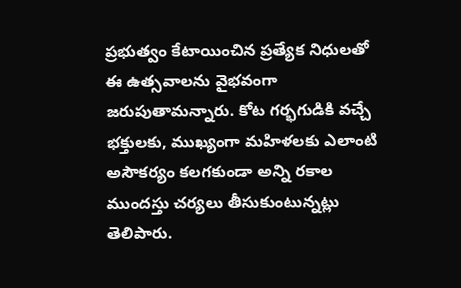ప్రభుత్వం కేటాయించిన ప్రత్యేక నిధులతో ఈ ఉత్సవాలను వైభవంగా జరుపుతామన్నారు. కోట గర్భగుడికి వచ్చే భక్తులకు, ముఖ్యంగా మహిళలకు ఎలాంటి అసౌకర్యం కలగకుండా అన్ని రకాల ముందస్తు చర్యలు తీసుకుంటున్నట్లు తెలిపారు.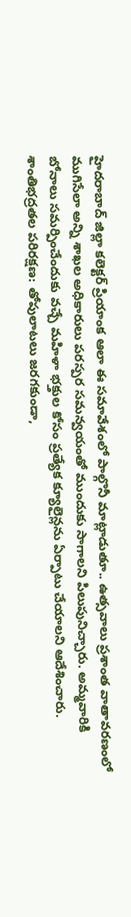హైదరాబాద్ జిల్లా కలెక్టర్ ప్రియాంక ఆలా ఈ సమావేశంలో పాల్గొనీ మాట్లాడుతూ.. ఉత్సవాలు ప్రశాంత వాతావరణంలో ముగిసేలా అన్ని శాఖల అధికారులు పరస్పర సమన్వయంతో ముందుకు సాగాలని పిలుపునిచ్చారు. అమ్మవారికి బోనాలు సమర్పించేందుకు వచ్చే మహిళా భక్తుల కోసం ప్రత్యేక క్యూలైన్లను ఏర్పాటు చేయాలని ఆదేశించారు. శాంతిభద్రతల పరిరక్షణ: తోపులాటలు జరగకుండా,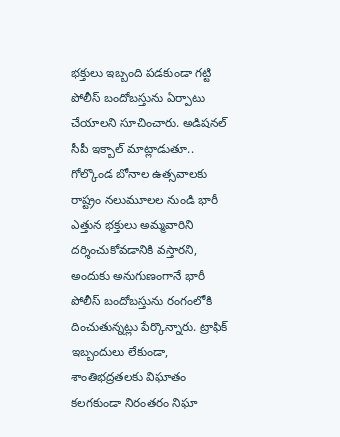భక్తులు ఇబ్బంది పడకుండా గట్టి పోలీస్ బందోబస్తును ఏర్పాటు చేయాలని సూచించారు. అడిషనల్ సీపీ ఇక్బాల్ మాట్లాడుతూ.. గోల్కొండ బోనాల ఉత్సవాలకు రాష్ట్రం నలుమూలల నుండి భారీ ఎత్తున భక్తులు అమ్మవారిని దర్శించుకోవడానికి వస్తారని, అందుకు అనుగుణంగానే భారీ పోలీస్ బందోబస్తును రంగంలోకి దించుతున్నట్లు పేర్కొన్నారు. ట్రాఫిక్ ఇబ్బందులు లేకుండా, శాంతిభద్రతలకు విఘాతం కలగకుండా నిరంతరం నిఘా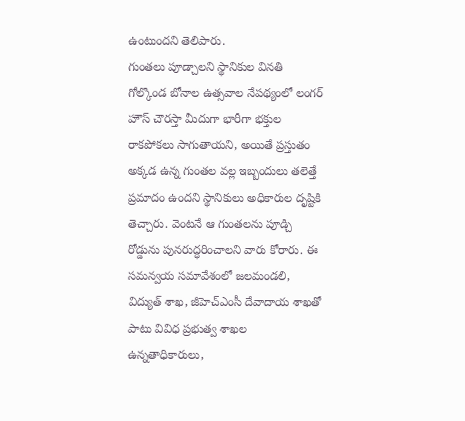ఉంటుందని తెలిపారు.
గుంతలు పూడ్చాలని స్థానికుల వినతి
గోల్కొండ బోనాల ఉత్సవాల నేపథ్యంలో లంగర్ హౌస్ చౌరస్తా మీదుగా భారీగా భక్తుల రాకపోకలు సాగుతాయని, అయితే ప్రస్తుతం అక్కడ ఉన్న గుంతల వల్ల ఇబ్బందులు తలెత్తే ప్రమాదం ఉందని స్థానికులు అధికారుల దృష్టికి తెచ్చారు. వెంటనే ఆ గుంతలను పూడ్చి రోడ్డును పునరుద్ధరించాలని వారు కోరారు. ఈ సమన్వయ సమావేశంలో జలమండలి, విద్యుత్ శాఖ, జీహెచ్ఎంసీ దేవాదాయ శాఖతో పాటు వివిధ ప్రభుత్వ శాఖల ఉన్నతాధికారులు,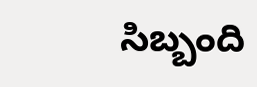సిబ్బంది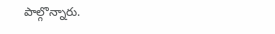పాల్గొన్నారు.